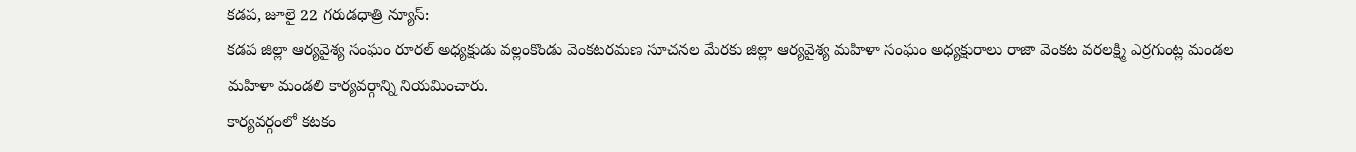కడప, జూలై 22 గరుడధాత్రి న్యూస్:
కడప జిల్లా ఆర్యవైశ్య సంఘం రూరల్ అధ్యక్షుడు వల్లంకొండు వెంకటరమణ సూచనల మేరకు జిల్లా ఆర్యవైశ్య మహిళా సంఘం అధ్యక్షురాలు రాజా వెంకట వరలక్ష్మి ఎర్రగుంట్ల మండల మహిళా మండలి కార్యవర్గాన్ని నియమించారు.
కార్యవర్గంలో కటకం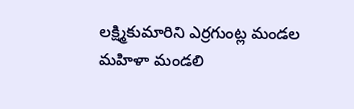లక్ష్మికుమారిని ఎర్రగుంట్ల మండల మహిళా మండలి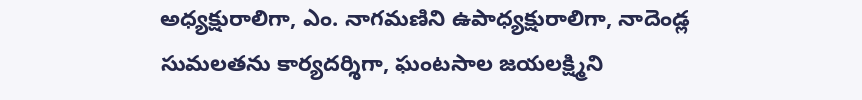అధ్యక్షురాలిగా, ఎం. నాగమణిని ఉపాధ్యక్షురాలిగా, నాదెండ్ల సుమలతను కార్యదర్శిగా, ఘంటసాల జయలక్ష్మిని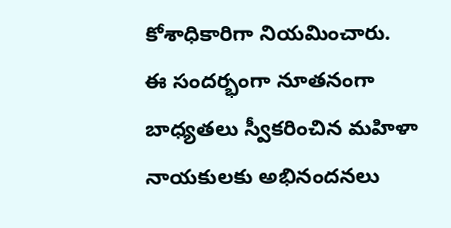కోశాధికారిగా నియమించారు.
ఈ సందర్భంగా నూతనంగా బాధ్యతలు స్వీకరించిన మహిళా నాయకులకు అభినందనలు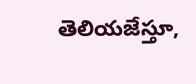తెలియజేస్తూ,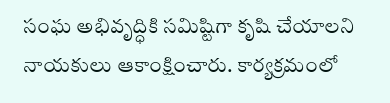సంఘ అభివృద్ధికి సమిష్టిగా కృషి చేయాలని నాయకులు ఆకాంక్షించారు. కార్యక్రమంలో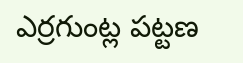ఎర్రగుంట్ల పట్టణ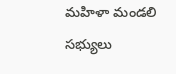మహిళా మండలి సభ్యులు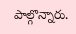పాల్గొన్నారు.